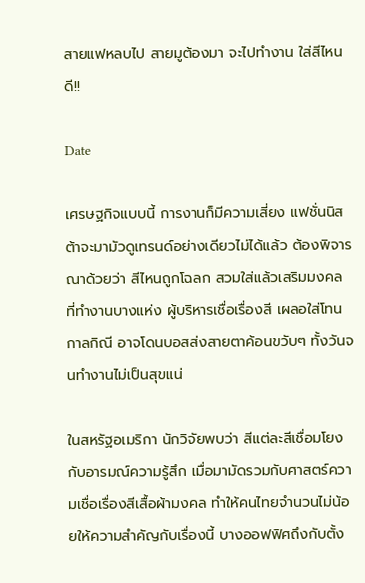สายแฟหลบไป สายมูต้องมา จะไปทำงาน ใส่สีไหนดี!!

Date

เศรษฐกิจแบบนี้ การงานก็มีความเสี่ยง แฟชั่นนิสต้าจะมามัวดูเทรนด์อย่างเดียวไม่ได้แล้ว ต้องพิจารณาด้วยว่า สีไหนถูกโฉลก สวมใส่แล้วเสริมมงคล ที่ทำงานบางแห่ง ผู้บริหารเชื่อเรื่องสี เผลอใส่โทนกาลกิณี อาจโดนบอสส่งสายตาค้อนขวับๆ ทั้งวันจนทำงานไม่เป็นสุขแน่

ในสหรัฐอเมริกา นักวิจัยพบว่า สีแต่ละสีเชื่อมโยงกับอารมณ์ความรู้สึก เมื่อมามัดรวมกับศาสตร์ความเชื่อเรื่องสีเสื้อผ้ามงคล ทำให้คนไทยจำนวนไม่น้อยให้ความสำคัญกับเรื่องนี้ บางออฟฟิศถึงกับตั้ง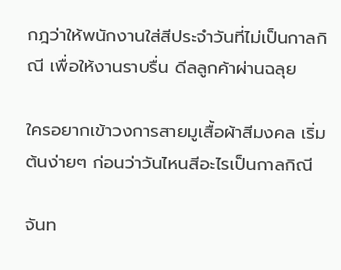กฎว่าให้พนักงานใส่สีประจำวันที่ไม่เป็นกาลกิณี เพื่อให้งานราบรื่น ดีลลูกค้าผ่านฉลุย

ใครอยากเข้าวงการสายมูเสื้อผ้าสีมงคล เริ่มต้นง่ายๆ ก่อนว่าวันไหนสีอะไรเป็นกาลกิณี

จันท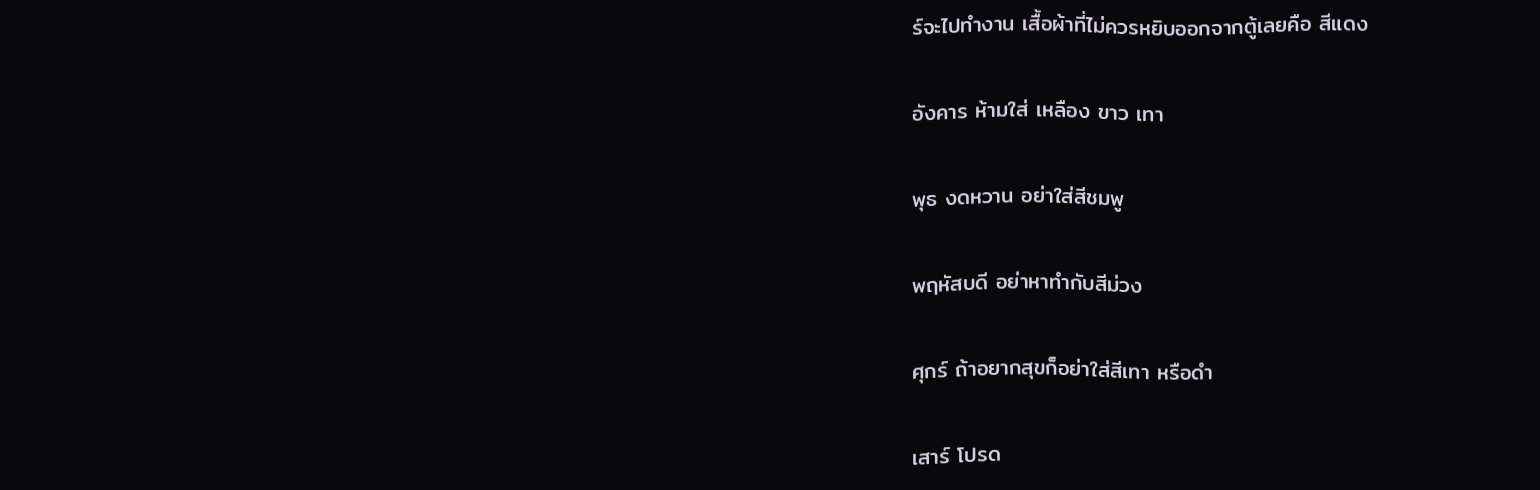ร์จะไปทำงาน เสื้อผ้าที่ไม่ควรหยิบออกจากตู้เลยคือ สีแดง

อังคาร ห้ามใส่ เหลือง ขาว เทา

พุธ งดหวาน อย่าใส่สีชมพู

พฤหัสบดี อย่าหาทำกับสีม่วง

ศุกร์ ถ้าอยากสุขก็อย่าใส่สีเทา หรือดำ

เสาร์ โปรด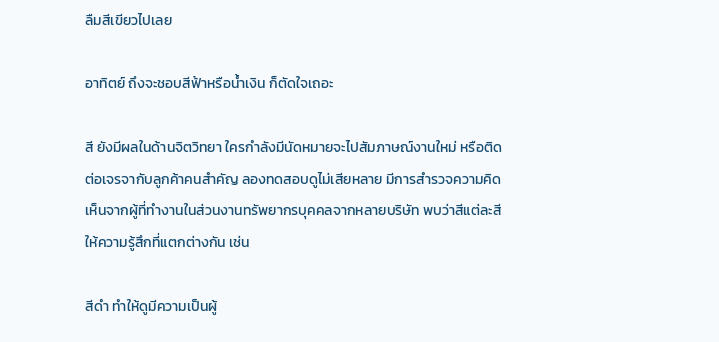ลืมสีเขียวไปเลย

อาทิตย์ ถึงจะชอบสีฟ้าหรือน้ำเงิน ก็ตัดใจเถอะ

สี ยังมีผลในด้านจิตวิทยา ใครกำลังมีนัดหมายจะไปสัมภาษณ์งานใหม่ หรือติดต่อเจรจากับลูกค้าคนสำคัญ ลองทดสอบดูไม่เสียหลาย มีการสำรวจความคิดเห็นจากผู้ที่ทำงานในส่วนงานทรัพยากรบุคคลจากหลายบริษัท พบว่าสีแต่ละสีให้ความรู้สึกที่แตกต่างกัน เช่น

สีดำ ทำให้ดูมีความเป็นผู้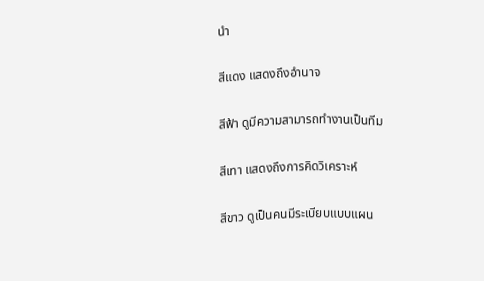นำ

สีแดง แสดงถึงอำนาจ

สีฟ้า ดูมีความสามารถทำงานเป็นทีม

สีเทา แสดงถึงการคิดวิเคราะห์

สีขาว ดูเป็นคนมีระเบียบแบบแผน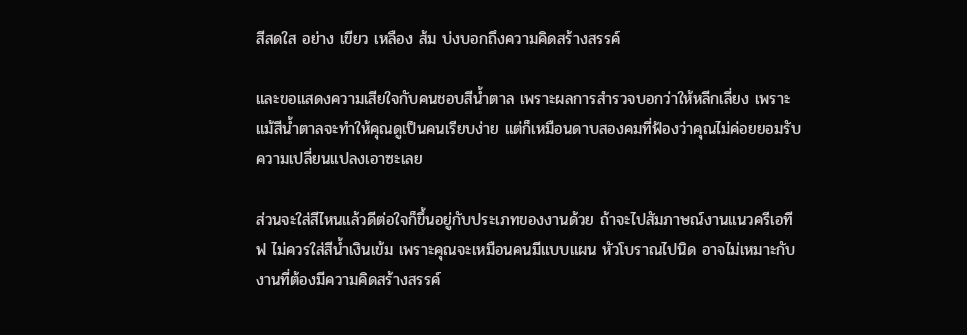สีสดใส อย่าง เขียว เหลือง ส้ม บ่งบอกถึงความคิดสร้างสรรค์

และขอแสดงความเสียใจกับคนชอบสีน้ำตาล เพราะผลการสำรวจบอกว่าให้หลีกเลี่ยง เพราะแม้สีน้ำตาลจะทำให้คุณดูเป็นคนเรียบง่าย แต่ก็เหมือนดาบสองคมที่ฟ้องว่าคุณไม่ค่อยยอมรับความเปลี่ยนแปลงเอาซะเลย

ส่วนจะใส่สีไหนแล้วดีต่อใจก็ขึ้นอยู่กับประเภทของงานด้วย ถ้าจะไปสัมภาษณ์งานแนวครีเอทีฟ ไม่ควรใส่สีน้ำเงินเข้ม เพราะคุณจะเหมือนคนมีแบบแผน หัวโบราณไปนิด อาจไม่เหมาะกับงานที่ต้องมีความคิดสร้างสรรค์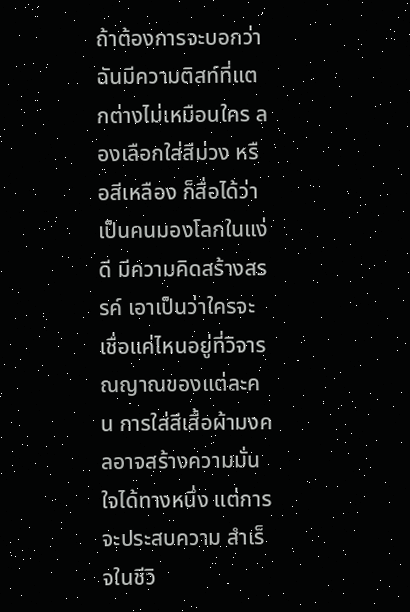ถ้าต้องการจะบอกว่าฉันมีความติสท์ที่แตกต่างไม่เหมือนใคร ลองเลือกใส่สีม่วง หรือสีเหลือง ก็สื่อได้ว่าเป็นคนมองโลกในแง่ดี มีความคิดสร้างสรรค์ เอาเป็นว่าใครจะเชื่อแค่ไหนอยู่ที่วิจารณญาณของแต่ละคน การใส่สีเสื้อผ้ามงคลอาจสร้างความมั่นใจได้ทางหนึ่ง แต่การจะประสบความ สำเร็จในชีวิ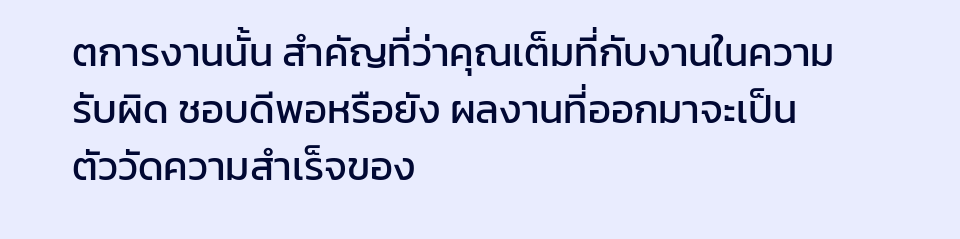ตการงานนั้น สำคัญที่ว่าคุณเต็มที่กับงานในความรับผิด ชอบดีพอหรือยัง ผลงานที่ออกมาจะเป็นตัววัดความสำเร็จของ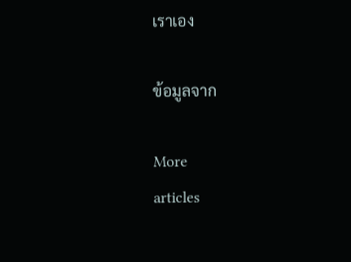เราเอง

ข้อมูลจาก

More
articles